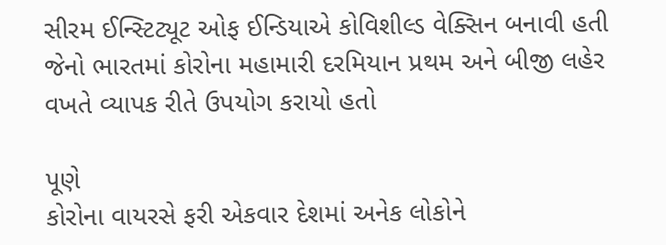સીરમ ઈન્સ્ટિટ્યૂટ ઓફ ઈન્ડિયાએ કોવિશીલ્ડ વેક્સિન બનાવી હતી જેનો ભારતમાં કોરોના મહામારી દરમિયાન પ્રથમ અને બીજી લહેર વખતે વ્યાપક રીતે ઉપયોગ કરાયો હતો

પૂણે
કોરોના વાયરસે ફરી એકવાર દેશમાં અનેક લોકોને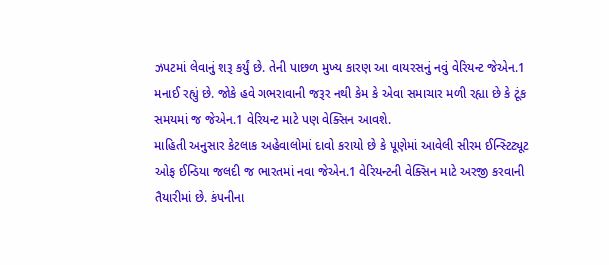ઝપટમાં લેવાનું શરૂ કર્યું છે. તેની પાછળ મુખ્ય કારણ આ વાયરસનું નવું વેરિયન્ટ જેએન.1 મનાઈ રહ્યું છે. જોકે હવે ગભરાવાની જરૂર નથી કેમ કે એવા સમાચાર મળી રહ્યા છે કે ટૂંક સમયમાં જ જેએન.1 વેરિયન્ટ માટે પણ વેક્સિન આવશે.
માહિતી અનુસાર કેટલાક અહેવાલોમાં દાવો કરાયો છે કે પૂણેમાં આવેલી સીરમ ઈન્સ્ટિટ્યૂટ ઓફ ઈન્ડિયા જલદી જ ભારતમાં નવા જેએન.1 વેરિયન્ટની વેક્સિન માટે અરજી કરવાની તૈયારીમાં છે. કંપનીના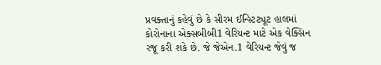પ્રવક્તાનું કહેવું છે કે સીરમ ઈન્સ્ટિટ્યૂટ હાલમાં કોરોનાના એક્સબીબી1 વેરિયન્ટ માટે એક વેક્સિન રજૂ કરી શકે છે. જે જેએન.1 વેરિયન્ટ જેવું જ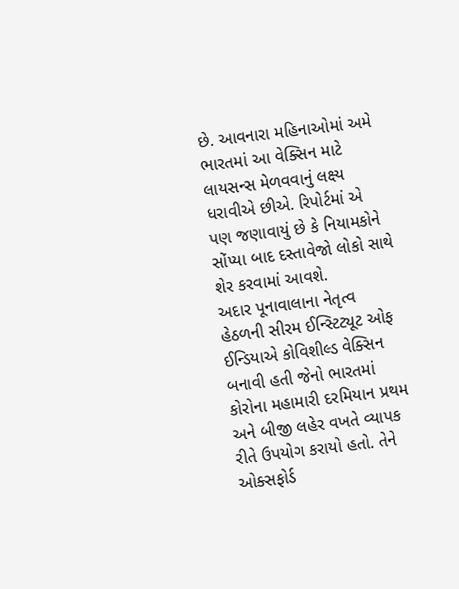છે. આવનારા મહિનાઓમાં અમે ભારતમાં આ વેક્સિન માટે લાયસન્સ મેળવવાનું લક્ષ્ય ધરાવીએ છીએ. રિપોર્ટમાં એ પણ જણાવાયું છે કે નિયામકોને સોંપ્યા બાદ દસ્તાવેજો લોકો સાથે શેર કરવામાં આવશે.
અદાર પૂનાવાલાના નેતૃત્વ હેઠળની સીરમ ઈન્સ્ટિટ્યૂટ ઓફ ઈન્ડિયાએ કોવિશીલ્ડ વેક્સિન બનાવી હતી જેનો ભારતમાં કોરોના મહામારી દરમિયાન પ્રથમ અને બીજી લહેર વખતે વ્યાપક રીતે ઉપયોગ કરાયો હતો. તેને ઓક્સફોર્ડ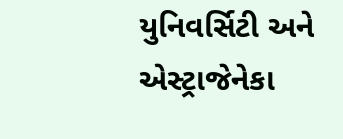યુનિવર્સિટી અને એસ્ટ્રાજેનેકા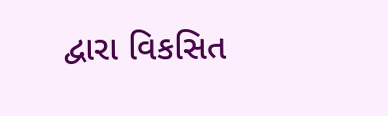દ્વારા વિકસિત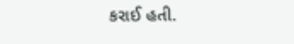કરાઈ હતી.